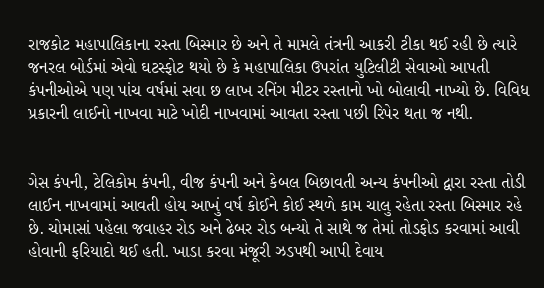રાજકોટ મહાપાલિકાના રસ્તા બિસ્માર છે અને તે મામલે તંત્રની આકરી ટીકા થઈ રહી છે ત્યારે જનરલ બોર્ડમાં એવો ઘટસ્ફોટ થયો છે કે મહાપાલિકા ઉપરાંત યુટિલીટી સેવાઓ આપતી કંપનીઓએ પણ પાંચ વર્ષમાં સવા છ લાખ રનિંગ મીટર રસ્તાનો ખો બોલાવી નાખ્યો છે. વિવિધ પ્રકારની લાઈનો નાખવા માટે ખોદી નાખવામાં આવતા રસ્તા પછી રિપેર થતા જ નથી.


ગેસ કંપની, ટેલિકોમ કંપની, વીજ કંપની અને કેબલ બિછાવતી અન્ય કંપનીઓ દ્વારા રસ્તા તોડી લાઈન નાખવામાં આવતી હોય આખું વર્ષ કોઈને કોઈ સ્થળે કામ ચાલુ રહેતા રસ્તા બિસ્માર રહે છે. ચોમાસાં પહેલા જવાહર રોડ અને ઢેબર રોડ બન્યો તે સાથે જ તેમાં તોડફોડ કરવામાં આવી હોવાની ફરિયાદો થઈ હતી. ખાડા કરવા મંજૂરી ઝડપથી આપી દેવાય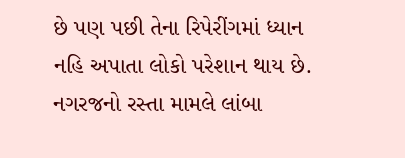છે પણ પછી તેના રિપેરીંગમાં ધ્યાન નહિ અપાતા લોકો પરેશાન થાય છે. નગરજનો રસ્તા મામલે લાંબા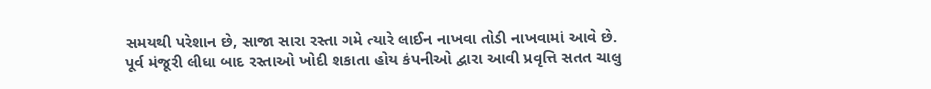સમયથી પરેશાન છે, સાજા સારા રસ્તા ગમે ત્યારે લાઈન નાખવા તોડી નાખવામાં આવે છે. પૂર્વ મંજૂરી લીધા બાદ રસ્તાઓ ખોદી શકાતા હોય કંપનીઓ દ્વારા આવી પ્રવૃત્તિ સતત ચાલુ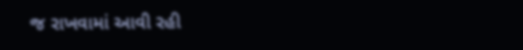જ રાખવામાં આવી રહી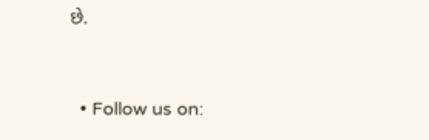છે.


  • Follow us on: